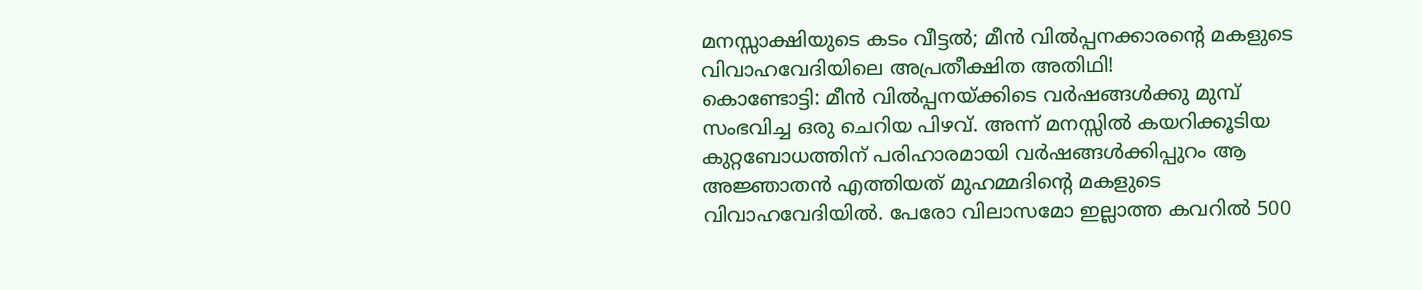മനസ്സാക്ഷിയുടെ കടം വീട്ടൽ; മീൻ വിൽപ്പനക്കാരന്റെ മകളുടെ വിവാഹവേദിയിലെ അപ്രതീക്ഷിത അതിഥി!
കൊണ്ടോട്ടി: മീൻ വിൽപ്പനയ്ക്കിടെ വർഷങ്ങൾക്കു മുമ്പ് സംഭവിച്ച ഒരു ചെറിയ പിഴവ്. അന്ന് മനസ്സിൽ കയറിക്കൂടിയ കുറ്റബോധത്തിന് പരിഹാരമായി വർഷങ്ങൾക്കിപ്പുറം ആ അജ്ഞാതൻ എത്തിയത് മുഹമ്മദിന്റെ മകളുടെ വിവാഹവേദിയിൽ. പേരോ വിലാസമോ ഇല്ലാത്ത കവറിൽ 500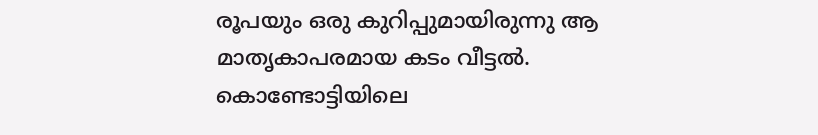രൂപയും ഒരു കുറിപ്പുമായിരുന്നു ആ മാതൃകാപരമായ കടം വീട്ടൽ.
കൊണ്ടോട്ടിയിലെ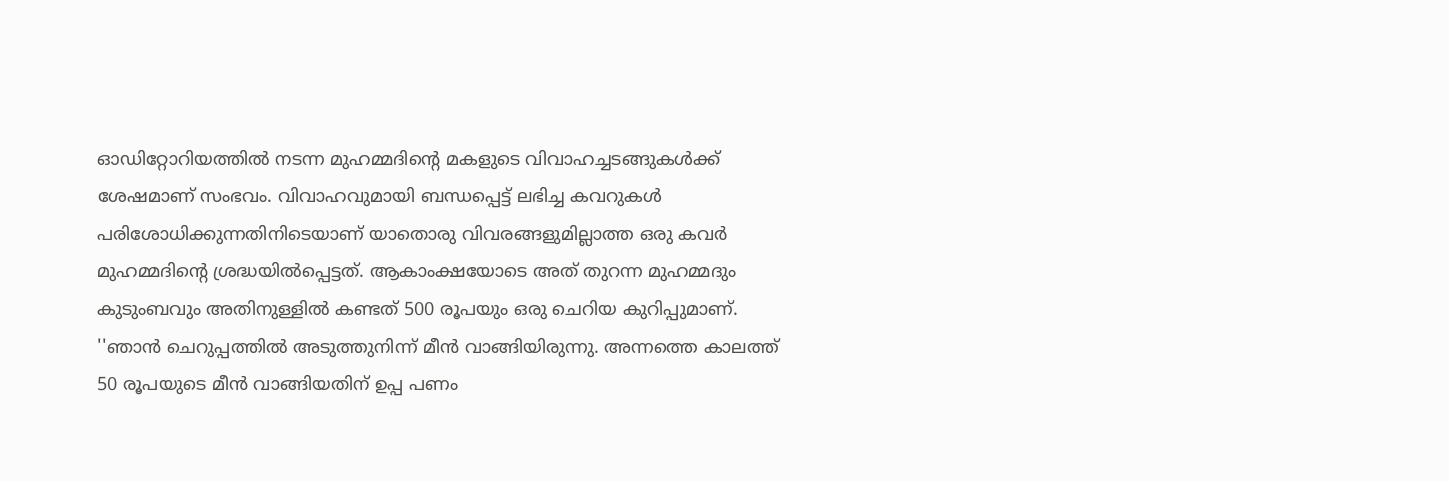ഓഡിറ്റോറിയത്തിൽ നടന്ന മുഹമ്മദിന്റെ മകളുടെ വിവാഹച്ചടങ്ങുകൾക്ക് ശേഷമാണ് സംഭവം. വിവാഹവുമായി ബന്ധപ്പെട്ട് ലഭിച്ച കവറുകൾ പരിശോധിക്കുന്നതിനിടെയാണ് യാതൊരു വിവരങ്ങളുമില്ലാത്ത ഒരു കവർ മുഹമ്മദിന്റെ ശ്രദ്ധയിൽപ്പെട്ടത്. ആകാംക്ഷയോടെ അത് തുറന്ന മുഹമ്മദും കുടുംബവും അതിനുള്ളിൽ കണ്ടത് 500 രൂപയും ഒരു ചെറിയ കുറിപ്പുമാണ്.
''ഞാൻ ചെറുപ്പത്തിൽ അടുത്തുനിന്ന് മീൻ വാങ്ങിയിരുന്നു. അന്നത്തെ കാലത്ത് 50 രൂപയുടെ മീൻ വാങ്ങിയതിന് ഉപ്പ പണം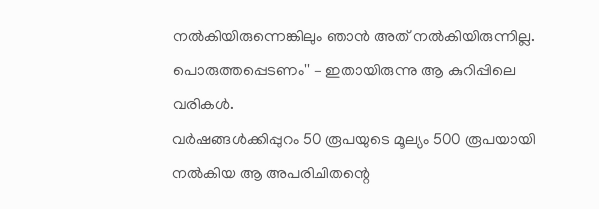നൽകിയിരുന്നെങ്കിലും ഞാൻ അത് നൽകിയിരുന്നില്ല. പൊരുത്തപ്പെടണം'' – ഇതായിരുന്നു ആ കുറിപ്പിലെ വരികൾ.
വർഷങ്ങൾക്കിപ്പുറം 50 രൂപയുടെ മൂല്യം 500 രൂപയായി നൽകിയ ആ അപരിചിതന്റെ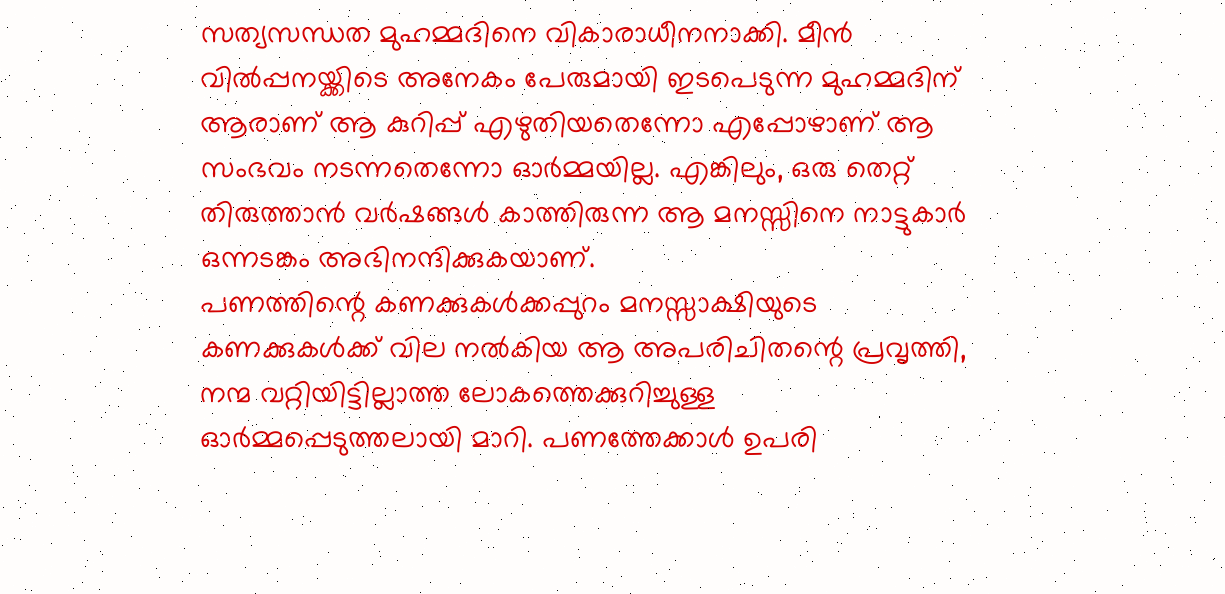സത്യസന്ധത മുഹമ്മദിനെ വികാരാധീനനാക്കി. മീൻ വിൽപ്പനയ്ക്കിടെ അനേകം പേരുമായി ഇടപെടുന്ന മുഹമ്മദിന് ആരാണ് ആ കുറിപ്പ് എഴുതിയതെന്നോ എപ്പോഴാണ് ആ സംഭവം നടന്നതെന്നോ ഓർമ്മയില്ല. എങ്കിലും, ഒരു തെറ്റ് തിരുത്താൻ വർഷങ്ങൾ കാത്തിരുന്ന ആ മനസ്സിനെ നാട്ടുകാർ ഒന്നടങ്കം അഭിനന്ദിക്കുകയാണ്.
പണത്തിന്റെ കണക്കുകൾക്കപ്പുറം മനസ്സാക്ഷിയുടെ കണക്കുകൾക്ക് വില നൽകിയ ആ അപരിചിതന്റെ പ്രവൃത്തി, നന്മ വറ്റിയിട്ടില്ലാത്ത ലോകത്തെക്കുറിച്ചുള്ള ഓർമ്മപ്പെടുത്തലായി മാറി. പണത്തേക്കാൾ ഉപരി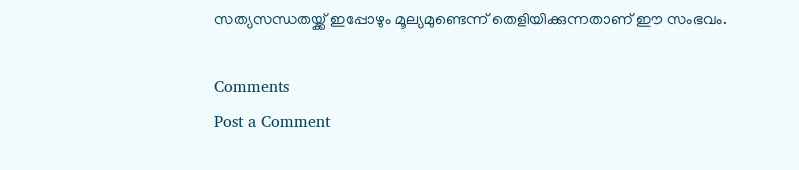സത്യസന്ധതയ്ക്ക് ഇപ്പോഴും മൂല്യമുണ്ടെന്ന് തെളിയിക്കുന്നതാണ് ഈ സംഭവം.

Comments
Post a Comment